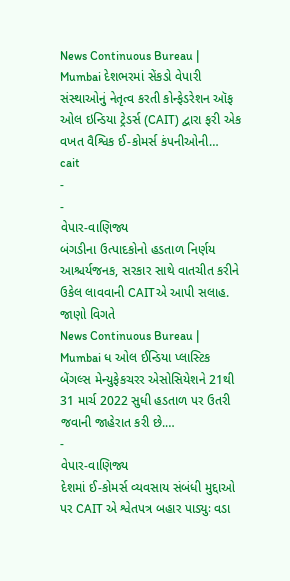News Continuous Bureau | Mumbai દેશભરમાં સેંકડો વેપારી સંસ્થાઓનું નેતૃત્વ કરતી કોન્ફેડરેશન ઑફ ઓલ ઇન્ડિયા ટ્રેડર્સ (CAIT) દ્વારા ફરી એક વખત વૈશ્વિક ઈ-કોમર્સ કંપનીઓની…
cait
-
-
વેપાર-વાણિજ્ય
બંગડીના ઉત્પાદકોનો હડતાળ નિર્ણય આશ્ચર્યજનક, સરકાર સાથે વાતચીત કરીને ઉકેલ લાવવાની CAITએ આપી સલાહ. જાણો વિગતે
News Continuous Bureau | Mumbai ધ ઓલ ઈન્ડિયા પ્લાસ્ટિક બેંગલ્સ મેન્યુફેકચરર એસોસિયેશને 21થી 31 માર્ચ 2022 સુધી હડતાળ પર ઉતરી જવાની જાહેરાત કરી છે.…
-
વેપાર-વાણિજ્ય
દેશમાં ઈ-કોમર્સ વ્યવસાય સંબંધી મુદ્દાઓ પર CAIT એ શ્વેતપત્ર બહાર પાડ્યુઃ વડા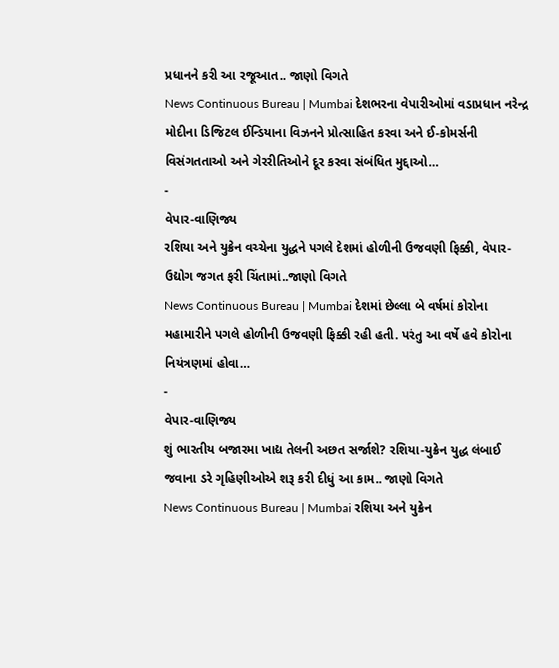પ્રધાનને કરી આ રજૂઆત.. જાણો વિગતે
News Continuous Bureau | Mumbai દેશભરના વેપારીઓમાં વડાપ્રધાન નરેન્દ્ર મોદીના ડિજિટલ ઈન્ડિયાના વિઝનને પ્રોત્સાહિત કરવા અને ઈ-કોમર્સની વિસંગતતાઓ અને ગેરરીતિઓને દૂર કરવા સંબંધિત મુદ્દાઓ…
-
વેપાર-વાણિજ્ય
રશિયા અને યુક્રેન વચ્ચેના યુદ્ધને પગલે દેશમાં હોળીની ઉજવણી ફિક્કી, વેપાર-ઉદ્યોગ જગત ફરી ચિંતામાં..જાણો વિગતે
News Continuous Bureau | Mumbai દેશમાં છેલ્લા બે વર્ષમાં કોરોના મહામારીને પગલે હોળીની ઉજવણી ફિક્કી રહી હતી. પરંતુ આ વર્ષે હવે કોરોના નિયંત્રણમાં હોવા…
-
વેપાર-વાણિજ્ય
શું ભારતીય બજારમા ખાદ્ય તેલની અછત સર્જાશે? રશિયા-યુક્રેન યુદ્ધ લંબાઈ જવાના ડરે ગૃહિણીઓએ શરૂ કરી દીધું આ કામ.. જાણો વિગતે
News Continuous Bureau | Mumbai રશિયા અને યુક્રેન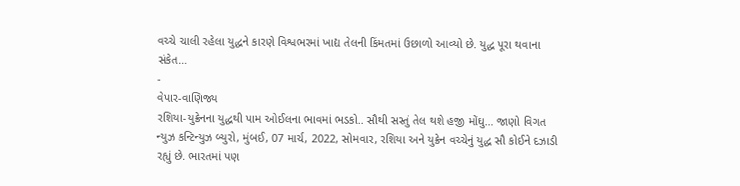વચ્ચે ચાલી રહેલા યુદ્ધને કારણે વિશ્વભરમાં ખાદ્ય તેલની કિંમતમાં ઉછાળો આવ્યો છે. યુદ્ધ પૂરા થવાના સંકેત…
-
વેપાર-વાણિજ્ય
રશિયા-યુક્રેનના યુદ્ધથી પામ ઓઈલના ભાવમાં ભડકો.. સૌથી સસ્તું તેલ થશે હજી મોંઘુ… જાણો વિગત
ન્યુઝ કન્ટિન્યુઝ બ્યુરો, મુંબઈ, 07 માર્ચ, 2022, સોમવાર, રશિયા અને યુક્રેન વચ્ચેનું યુદ્ધ સૌ કોઈને દઝાડી રહ્યું છે. ભારતમાં પણ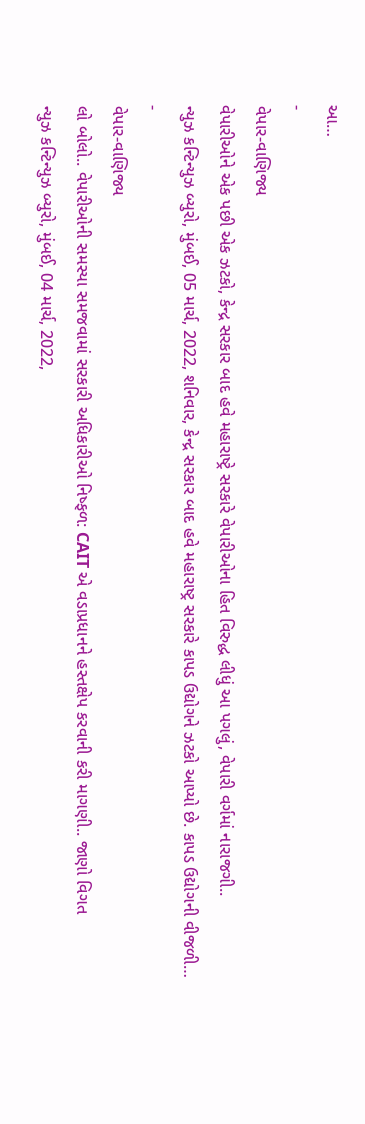આ…
-
વેપાર-વાણિજ્ય
વેપારીઓને એક પછી એક ઝટકો, કેન્દ્ર સરકાર બાદ હવે મહારાષ્ટ્રે સરકારે વેપારીઓના હિત વિરુદ્ધ લીધું આ પગલું, વેપારી વર્ગમાં નારાજગી..
ન્યુઝ કન્ટિન્યુઝ બ્યુરો, મુંબઈ, 05 માર્ચ, 2022, શનિવાર, કેન્દ્ર સરકાર બાદ હવે મહારાષ્ટ્ર સરકારે કાપડ ઉદ્યોગને ઝટકો આપ્યો છે. કાપડ ઉદ્યોગની વીજળી…
-
વેપાર-વાણિજ્ય
લો બોલો.. વેપારીઓની સમસ્યા સમજવામાં સરકારી અધિકારીઓ નિષ્ફળ: CAIT એ વડાપ્રધાનને હસ્તક્ષેપ કરવાની કરી માગણી.. જાણો વિગત
ન્યુઝ કન્ટિન્યુઝ બ્યુરો, મુંબઈ, 04 માર્ચ, 2022,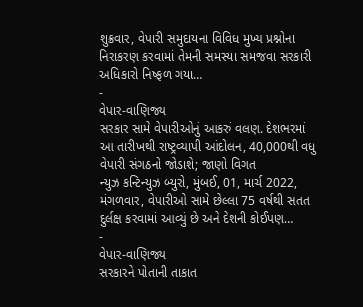શુક્રવાર, વેપારી સમુદાયના વિવિધ મુખ્ય પ્રશ્નોના નિરાકરણ કરવામાં તેમની સમસ્યા સમજવા સરકારી અધિકારો નિષ્ફળ ગયા…
-
વેપાર-વાણિજ્ય
સરકાર સામે વેપારીઓનું આકરું વલણ. દેશભરમાં આ તારીખથી રાષ્ટ્રવ્યાપી આંદોલન, 40,000થી વધુ વેપારી સંગઠનો જોડાશે; જાણો વિગત
ન્યુઝ કન્ટિન્યુઝ બ્યુરો, મુંબઈ, 01, માર્ચ 2022, મંગળવાર, વેપારીઓ સામે છેલ્લા 75 વર્ષથી સતત દુર્લક્ષ કરવામાં આવ્યું છે અને દેશની કોઈપણ…
-
વેપાર-વાણિજ્ય
સરકારને પોતાની તાકાત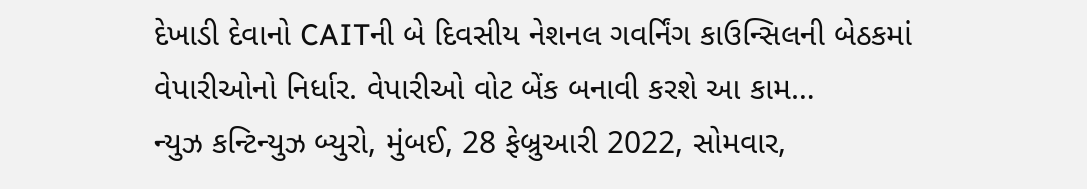દેખાડી દેવાનો CAITની બે દિવસીય નેશનલ ગવર્નિંગ કાઉન્સિલની બેઠકમાં વેપારીઓનો નિર્ધાર. વેપારીઓ વોટ બેંક બનાવી કરશે આ કામ…
ન્યુઝ કન્ટિન્યુઝ બ્યુરો, મુંબઈ, 28 ફેબ્રુઆરી 2022, સોમવાર,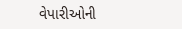વેપારીઓની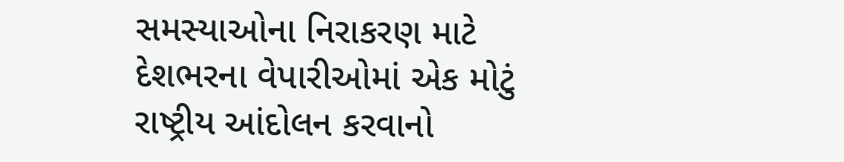સમસ્યાઓના નિરાકરણ માટે દેશભરના વેપારીઓમાં એક મોટું રાષ્ટ્રીય આંદોલન કરવાનો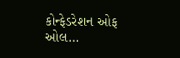કોન્ફેડરેશન ઓફ ઓલ…